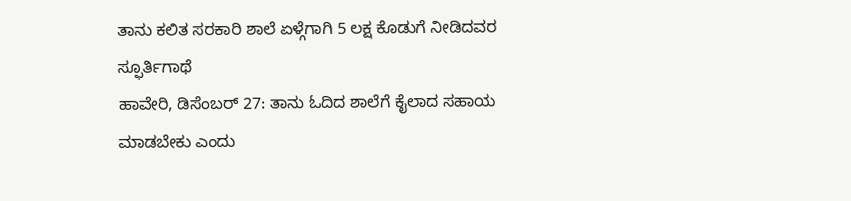ತಾನು ಕಲಿತ ಸರಕಾರಿ ಶಾಲೆ ಏಳ್ಗೆಗಾಗಿ 5 ಲಕ್ಷ ಕೊಡುಗೆ ನೀಡಿದವರ ಸ್ಫೂರ್ತಿಗಾಥೆ
ಹಾವೇರಿ, ಡಿಸೆಂಬರ್ 27: ತಾನು ಓದಿದ ಶಾಲೆಗೆ ಕೈಲಾದ ಸಹಾಯ ಮಾಡಬೇಕು ಎಂದು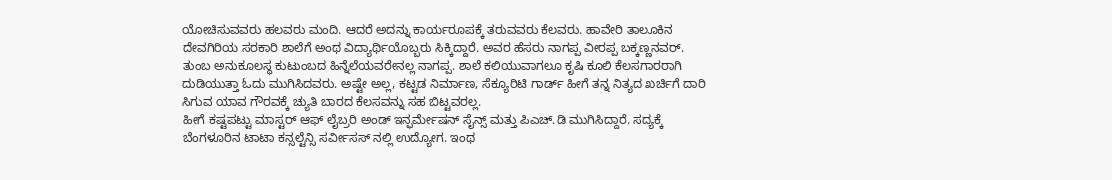ಯೋಚಿಸುವವರು ಹಲವರು ಮಂದಿ. ಆದರೆ ಅದನ್ನು ಕಾರ್ಯರೂಪಕ್ಕೆ ತರುವವರು ಕೆಲವರು. ಹಾವೇರಿ ತಾಲೂಕಿನ ದೇವಗಿರಿಯ ಸರಕಾರಿ ಶಾಲೆಗೆ ಅಂಥ ವಿದ್ಯಾರ್ಥಿಯೊಬ್ಬರು ಸಿಕ್ಕಿದ್ದಾರೆ. ಅವರ ಹೆಸರು ನಾಗಪ್ಪ ವೀರಪ್ಪ ಬಕ್ಕಣ್ಣನವರ್.
ತುಂಬ ಅನುಕೂಲಸ್ಥ ಕುಟುಂಬದ ಹಿನ್ನೆಲೆಯವರೇನಲ್ಲ ನಾಗಪ್ಪ. ಶಾಲೆ ಕಲಿಯುವಾಗಲೂ ಕೃಷಿ ಕೂಲಿ ಕೆಲಸಗಾರರಾಗಿ ದುಡಿಯುತ್ತಾ ಓದು ಮುಗಿಸಿದವರು. ಅಷ್ಟೇ ಅಲ್ಲ, ಕಟ್ಟಡ ನಿರ್ಮಾಣ, ಸೆಕ್ಯೂರಿಟಿ ಗಾರ್ಡ್ ಹೀಗೆ ತನ್ನ ನಿತ್ಯದ ಖರ್ಚಿಗೆ ದಾರಿ ಸಿಗುವ ಯಾವ ಗೌರವಕ್ಕೆ ಚ್ಯುತಿ ಬಾರದ ಕೆಲಸವನ್ನು ಸಹ ಬಿಟ್ಟವರಲ್ಲ.
ಹೀಗೆ ಕಷ್ಟಪಟ್ಟು ಮಾಸ್ಟರ್ ಆಫ್ ಲೈಬ್ರರಿ ಅಂಡ್ ಇನ್ಫರ್ಮೇಷನ್ ಸೈನ್ಸ್ ಮತ್ತು ಪಿಎಚ್.ಡಿ ಮುಗಿಸಿದ್ದಾರೆ. ಸದ್ಯಕ್ಕೆ ಬೆಂಗಳೂರಿನ ಟಾಟಾ ಕನ್ಸಲ್ಟೆನ್ಸಿ ಸರ್ವೀಸಸ್ ನಲ್ಲಿ ಉದ್ಯೋಗ. ಇಂಥ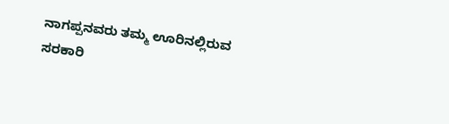ನಾಗಪ್ಪನವರು ತಮ್ಮ ಊರಿನಲ್ಲಿರುವ ಸರಕಾರಿ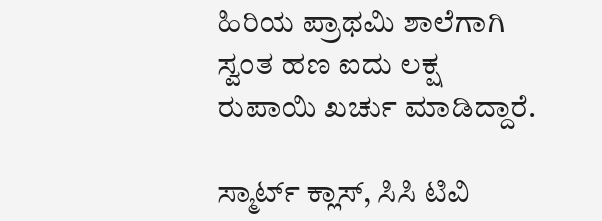ಹಿರಿಯ ಪ್ರಾಥಮಿ ಶಾಲೆಗಾಗಿ ಸ್ವಂತ ಹಣ ಐದು ಲಕ್ಷ ರುಪಾಯಿ ಖರ್ಚು ಮಾಡಿದ್ದಾರೆ.

ಸ್ಮಾರ್ಟ್ ಕ್ಲಾಸ್, ಸಿಸಿ ಟಿವಿ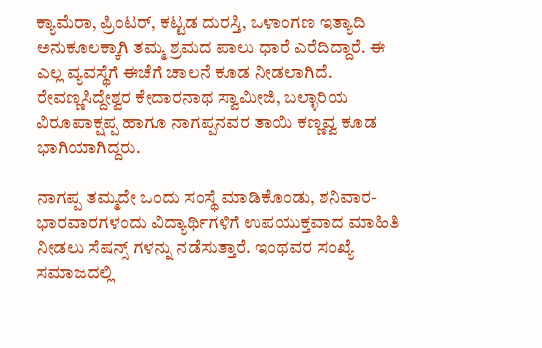ಕ್ಯಾಮೆರಾ, ಪ್ರಿಂಟರ್, ಕಟ್ಟಡ ದುರಸ್ತಿ, ಒಳಾಂಗಣ ಇತ್ಯಾದಿ ಅನುಕೂಲಕ್ಕಾಗಿ ತಮ್ಮ ಶ್ರಮದ ಪಾಲು ಧಾರೆ ಎರೆದಿದ್ದಾರೆ. ಈ ಎಲ್ಲ ವ್ಯವಸ್ಥೆಗೆ ಈಚೆಗೆ ಚಾಲನೆ ಕೂಡ ನೀಡಲಾಗಿದೆ. ರೇವಣ್ಣಸಿದ್ದೇಶ್ವರ ಕೇದಾರನಾಥ ಸ್ವಾಮೀಜಿ, ಬಲ್ಳಾರಿಯ ವಿರೂಪಾಕ್ಷಪ್ಪ ಹಾಗೂ ನಾಗಪ್ಪನವರ ತಾಯಿ ಕಣ್ಣವ್ವ ಕೂಡ ಭಾಗಿಯಾಗಿದ್ದರು.

ನಾಗಪ್ಪ ತಮ್ಮದೇ ಒಂದು ಸಂಸ್ಥೆ ಮಾಡಿಕೊಂಡು, ಶನಿವಾರ-ಭಾರವಾರಗಳಂದು ವಿದ್ಯಾರ್ಥಿಗಳಿಗೆ ಉಪಯುಕ್ತವಾದ ಮಾಹಿತಿ ನೀಡಲು ಸೆಷನ್ಸ್ ಗಳನ್ನು ನಡೆಸುತ್ತಾರೆ. ಇಂಥವರ ಸಂಖ್ಯೆ ಸಮಾಜದಲ್ಲಿ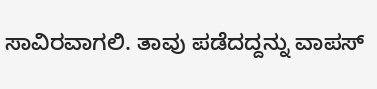ಸಾವಿರವಾಗಲಿ. ತಾವು ಪಡೆದದ್ದನ್ನು ವಾಪಸ್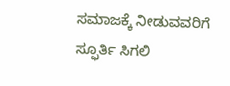ಸಮಾಜಕ್ಕೆ ನೀಡುವವರಿಗೆ ಸ್ಫೂರ್ತಿ ಸಿಗಲಿ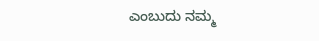ಎಂಬುದು ನಮ್ಮ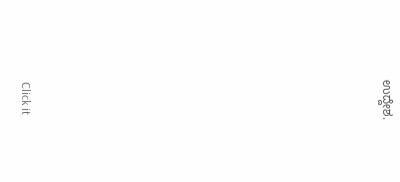ಉದ್ದೇಶ.












Click it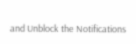and Unblock the Notifications